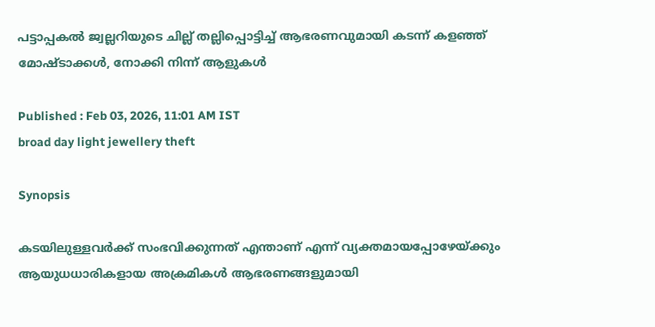പട്ടാപ്പകൽ ജ്വല്ലറിയുടെ ചില്ല് തല്ലിപ്പൊട്ടിച്ച് ആഭരണവുമായി കടന്ന് കളഞ്ഞ് മോഷ്ടാക്കൾ, നോക്കി നിന്ന് ആളുകൾ

Published : Feb 03, 2026, 11:01 AM IST
broad day light jewellery theft

Synopsis

കടയിലുള്ളവർക്ക് സംഭവിക്കുന്നത് എന്താണ് എന്ന് വ്യക്തമായപ്പോഴേയ്ക്കും ആയുധധാരികളായ അക്രമികൾ ആഭരണങ്ങളുമായി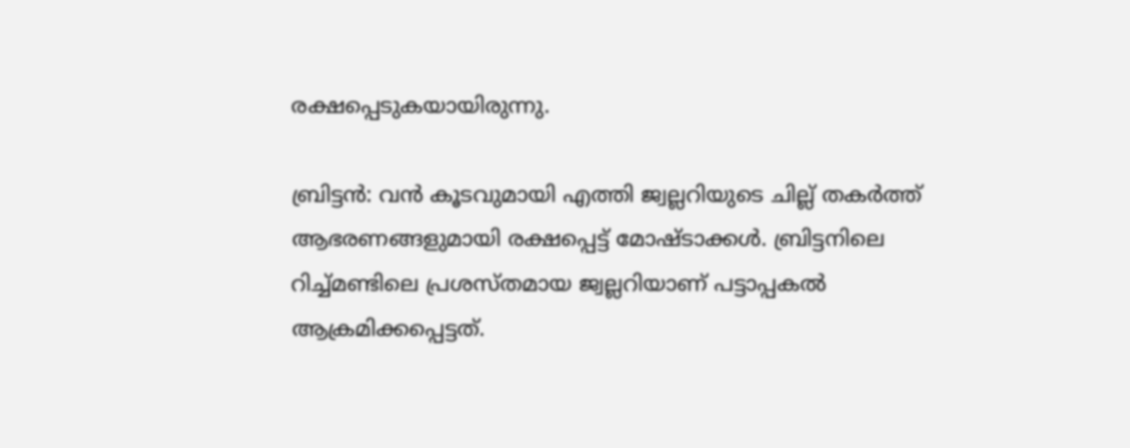രക്ഷപ്പെടുകയായിരുന്നു.

ബ്രിട്ടൻ: വൻ കൂടവുമായി എത്തി ജ്വല്ലറിയുടെ ചില്ല് തകർത്ത് ആഭരണങ്ങളുമായി രക്ഷപ്പെട്ട് മോഷ്ടാക്കൾ. ബ്രിട്ടനിലെ റിച്ച്മണ്ടിലെ പ്രശസ്തമായ ജ്വല്ലറിയാണ് പട്ടാപ്പകൽ ആക്രമിക്കപ്പെട്ടത്.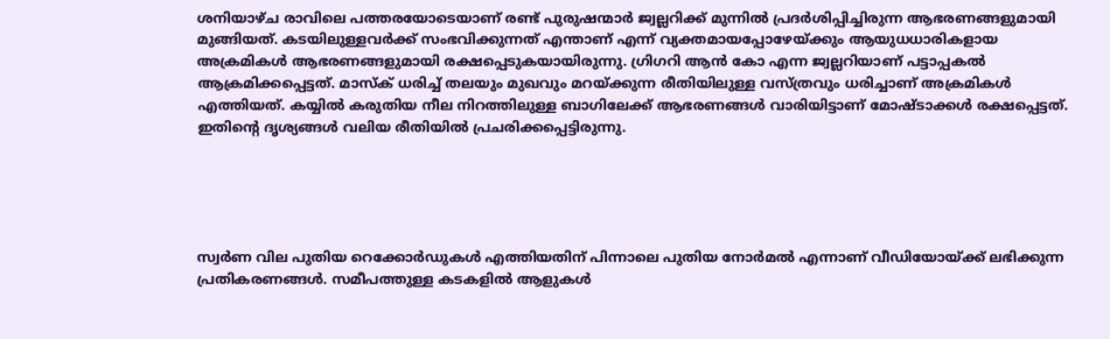ശനിയാഴ്ച രാവിലെ പത്തരയോടെയാണ് രണ്ട് പുരുഷന്മാർ ജ്വല്ലറിക്ക് മുന്നിൽ പ്രദർശിപ്പിച്ചിരുന്ന ആഭരണങ്ങളുമായി മുങ്ങിയത്. കടയിലുള്ളവർക്ക് സംഭവിക്കുന്നത് എന്താണ് എന്ന് വ്യക്തമായപ്പോഴേയ്ക്കും ആയുധധാരികളായ അക്രമികൾ ആഭരണങ്ങളുമായി രക്ഷപ്പെടുകയായിരുന്നു. ഗ്രിഗറി ആൻ കോ എന്ന ജ്വല്ലറിയാണ് പട്ടാപ്പകൽ ആക്രമിക്കപ്പെട്ടത്. മാസ്ക് ധരിച്ച് തലയും മുഖവും മറയ്ക്കുന്ന രീതിയിലുള്ള വസ്ത്രവും ധരിച്ചാണ് അക്രമികൾ എത്തിയത്. കയ്യിൽ കരുതിയ നീല നിറത്തിലുള്ള ബാഗിലേക്ക് ആഭരണങ്ങൾ വാരിയിട്ടാണ് മോഷ്ടാക്കൾ രക്ഷപ്പെട്ടത്. ഇതിന്റെ ദൃശ്യങ്ങൾ വലിയ രീതിയിൽ പ്രചരിക്കപ്പെട്ടിരുന്നു.





സ്വർണ വില പുതിയ റെക്കോർഡുകൾ എത്തിയതിന് പിന്നാലെ പുതിയ നോർമൽ എന്നാണ് വീഡിയോയ്ക്ക് ലഭിക്കുന്ന പ്രതികരണങ്ങൾ. സമീപത്തുള്ള കടകളിൽ ആളുകൾ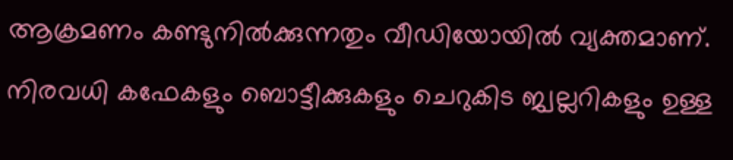ആക്രമണം കണ്ടുനിൽക്കുന്നതും വീഡിയോയിൽ വ്യക്തമാണ്. നിരവധി കഫേകളും ബൊട്ടീക്കുകളും ചെറുകിട ജ്വല്ലറികളും ഉള്ള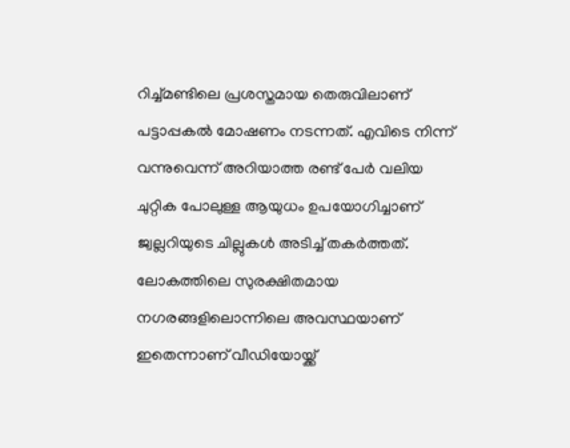റിച്ച്മണ്ടിലെ പ്രശസ്തമായ തെരുവിലാണ് പട്ടാപ്പകൽ മോഷണം നടന്നത്. എവിടെ നിന്ന് വന്നുവെന്ന് അറിയാത്ത രണ്ട് പേർ വലിയ ചുറ്റിക പോലുള്ള ആയുധം ഉപയോഗിച്ചാണ് ജ്വല്ലറിയുടെ ചില്ലുകൾ അടിച്ച് തകർത്തത്. ലോകത്തിലെ സുരക്ഷിതമായ നഗരങ്ങളിലൊന്നിലെ അവസ്ഥയാണ് ഇതെന്നാണ് വീഡിയോയ്ക്ക്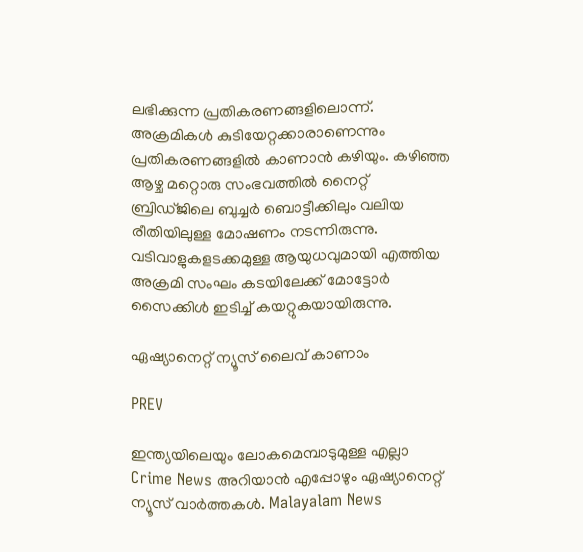ലഭിക്കുന്ന പ്രതികരണങ്ങളിലൊന്ന്. അക്രമികൾ കുടിയേറ്റക്കാരാണെന്നും പ്രതികരണങ്ങളിൽ കാണാൻ കഴിയും. കഴിഞ്ഞ ആഴ്ച മറ്റൊരു സംഭവത്തിൽ നൈറ്റ് ബ്രിഡ്ജിലെ ബുച്ചർ ബൊട്ടീക്കിലും വലിയ രീതിയിലുള്ള മോഷണം നടന്നിരുന്നു. വടിവാളുകളടക്കമുള്ള ആയുധവുമായി എത്തിയ അക്രമി സംഘം കടയിലേക്ക് മോട്ടോർ സൈക്കിൾ ഇടിച്ച് കയറ്റുകയായിരുന്നു.

ഏഷ്യാനെറ്റ് ന്യൂസ് ലൈവ് കാണാം

PREV

ഇന്ത്യയിലെയും ലോകമെമ്പാടുമുള്ള എല്ലാ Crime News അറിയാൻ എപ്പോഴും ഏഷ്യാനെറ്റ് ന്യൂസ് വാർത്തകൾ. Malayalam News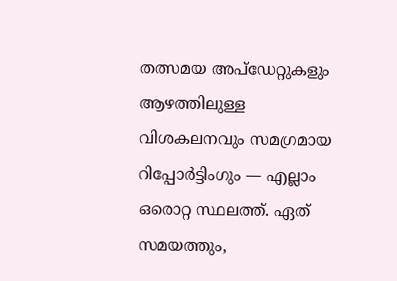തത്സമയ അപ്‌ഡേറ്റുകളും ആഴത്തിലുള്ള വിശകലനവും സമഗ്രമായ റിപ്പോർട്ടിംഗും — എല്ലാം ഒരൊറ്റ സ്ഥലത്ത്. ഏത് സമയത്തും,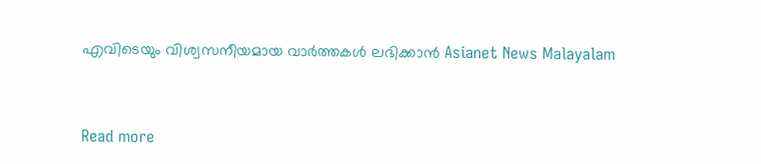എവിടെയും വിശ്വസനീയമായ വാർത്തകൾ ലഭിക്കാൻ Asianet News Malayalam



Read more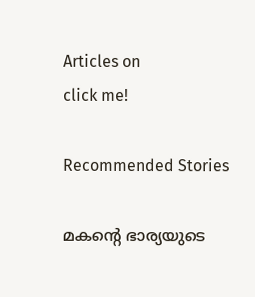Articles on
click me!

Recommended Stories

മകന്റെ ഭാര്യയുടെ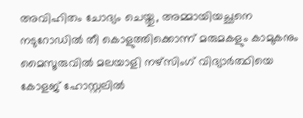അവിഹിതം ചോദ്യം ചെയ്തു, അമ്മായിയച്ഛനെ നടുറോഡിൽ തീ കൊളുത്തിക്കൊന്ന് മരുമകളും കാമുകനും
മൈസൂരുവിൽ മലയാളി നഴ്സിംഗ് വിദ്യാർത്ഥിയെ കോളജ് ഹോസ്റ്റലിൽ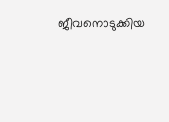ജീവനൊടുക്കിയ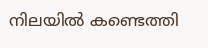നിലയിൽ കണ്ടെത്തി